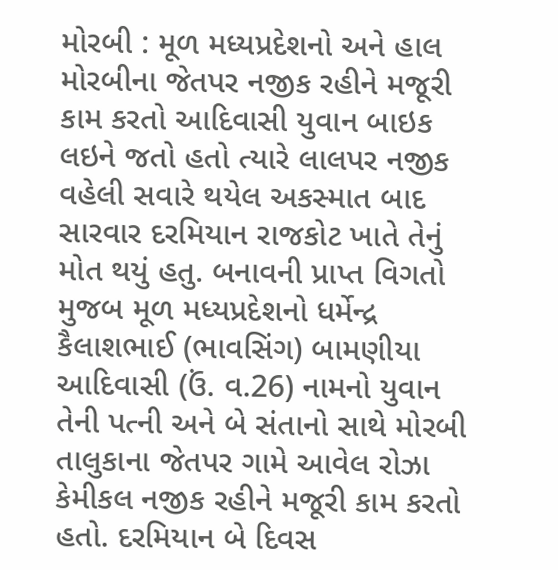મોરબી : મૂળ મધ્યપ્રદેશનો અને હાલ મોરબીના જેતપર નજીક રહીને મજૂરી કામ કરતો આદિવાસી યુવાન બાઇક લઇને જતો હતો ત્યારે લાલપર નજીક વહેલી સવારે થયેલ અકસ્માત બાદ સારવાર દરમિયાન રાજકોટ ખાતે તેનું મોત થયું હતુ. બનાવની પ્રાપ્ત વિગતો મુજબ મૂળ મધ્યપ્રદેશનો ધર્મેન્દ્ર કૈલાશભાઈ (ભાવસિંગ) બામણીયા આદિવાસી (ઉં. વ.26) નામનો યુવાન તેની પત્ની અને બે સંતાનો સાથે મોરબી તાલુકાના જેતપર ગામે આવેલ રોઝા કેમીકલ નજીક રહીને મજૂરી કામ કરતો હતો. દરમિયાન બે દિવસ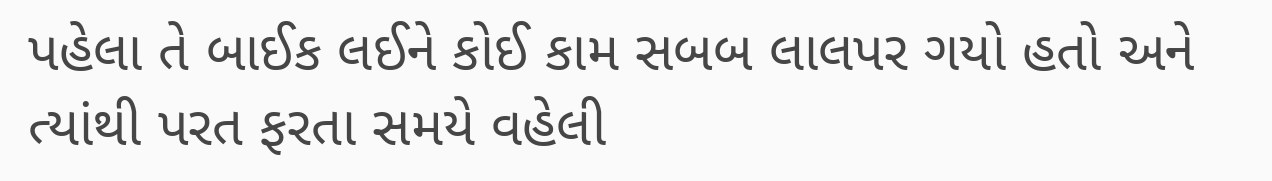પહેલા તે બાઈક લઈને કોઈ કામ સબબ લાલપર ગયો હતો અને ત્યાંથી પરત ફરતા સમયે વહેલી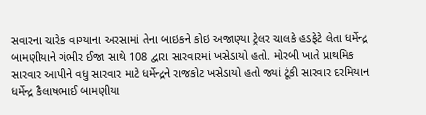સવારના ચારેક વાગ્યાના અરસામાં તેના બાઇકને કોઇ અજાણ્યા ટ્રેલર ચાલકે હડફેટે લેતા ધર્મેન્દ્ર બામણીયાને ગંભીર ઈજા સાથે 108 દ્વારા સારવારમાં ખસેડાયો હતો. મોરબી ખાતે પ્રાથમિક સારવાર આપીને વધુ સારવાર માટે ધર્મેન્દ્રને રાજકોટ ખસેડાયો હતો જ્યાં ટૂંકી સારવાર દરમિયાન ધર્મેન્દ્ર કૈલાષભાઈ બામણીયા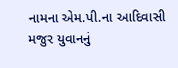નામના એમ.પી.ના આદિવાસી મજુર યુવાનનું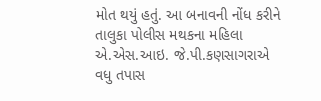મોત થયું હતું. આ બનાવની નોંધ કરીને તાલુકા પોલીસ મથકના મહિલા એ.એસ.આઇ. જે.પી.કણસાગરાએ વધુ તપાસ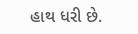હાથ ધરી છે.